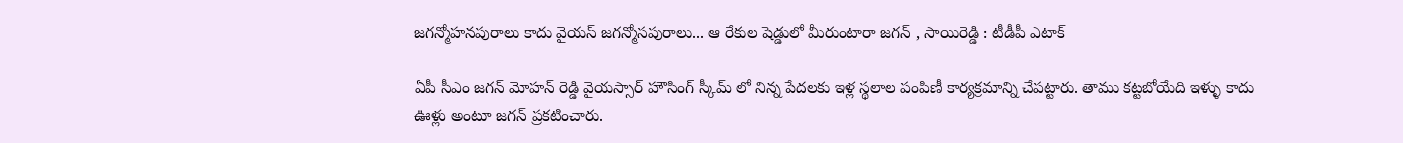జగన్మోహనపురాలు కాదు వైయస్ జగన్మోసపురాలు... ఆ రేకుల షెడ్డులో మీరుంటారా జగన్ , సాయిరెడ్డి : టీడీపీ ఎటాక్

ఏపీ సీఎం జగన్ మోహన్ రెడ్డి వైయస్సార్ హౌసింగ్ స్కీమ్ లో నిన్న పేదలకు ఇళ్ల స్థలాల పంపిణీ కార్యక్రమాన్ని చేపట్టారు. తాము కట్టబోయేది ఇళ్ళు కాదు ఊళ్లు అంటూ జగన్ ప్రకటించారు.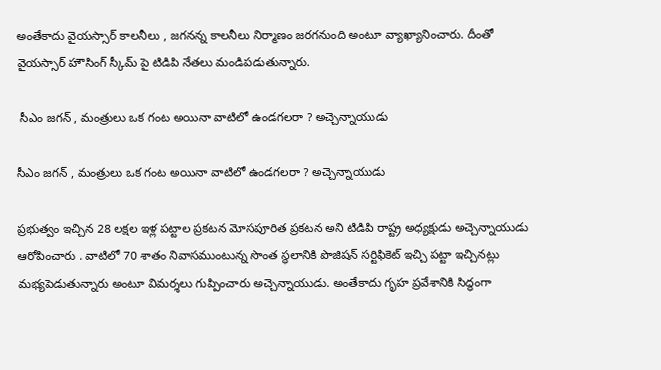అంతేకాదు వైయస్సార్ కాలనీలు , జగనన్న కాలనీలు నిర్మాణం జరగనుంది అంటూ వ్యాఖ్యానించారు. దీంతో వైయస్సార్ హౌసింగ్ స్కీమ్ పై టిడిపి నేతలు మండిపడుతున్నారు.

 సీఎం జగన్ , మంత్రులు ఒక గంట అయినా వాటిలో ఉండగలరా ? అచ్చెన్నాయుడు

సీఎం జగన్ , మంత్రులు ఒక గంట అయినా వాటిలో ఉండగలరా ? అచ్చెన్నాయుడు

ప్రభుత్వం ఇచ్చిన 28 లక్షల ఇళ్ల పట్టాల ప్రకటన మోసపూరిత ప్రకటన అని టిడిపి రాష్ట్ర అధ్యక్షుడు అచ్చెన్నాయుడు ఆరోపించారు . వాటిలో 70 శాతం నివాసముంటున్న సొంత స్థలానికి పొజిషన్ సర్టిఫికెట్ ఇచ్చి పట్టా ఇచ్చినట్లు మభ్యపెడుతున్నారు అంటూ విమర్శలు గుప్పించారు అచ్చెన్నాయుడు. అంతేకాదు గృహ ప్రవేశానికి సిద్ధంగా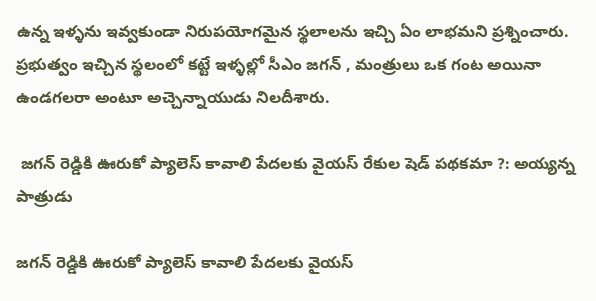ఉన్న ఇళ్ళను ఇవ్వకుండా నిరుపయోగమైన స్థలాలను ఇచ్చి ఏం లాభమని ప్రశ్నించారు. ప్రభుత్వం ఇచ్చిన స్థలంలో కట్టే ఇళ్ళల్లో సీఎం జగన్ , మంత్రులు ఒక గంట అయినా ఉండగలరా అంటూ అచ్చెన్నాయుడు నిలదీశారు.

 జగన్ రెడ్డికి ఊరుకో ప్యాలెస్ కావాలి పేదలకు వైయస్ రేకుల షెడ్ పథకమా ?: అయ్యన్న పాత్రుడు

జగన్ రెడ్డికి ఊరుకో ప్యాలెస్ కావాలి పేదలకు వైయస్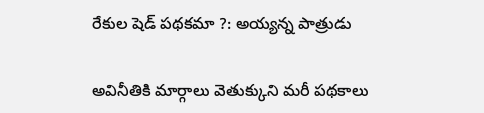రేకుల షెడ్ పథకమా ?: అయ్యన్న పాత్రుడు

అవినీతికి మార్గాలు వెతుక్కుని మరీ పథకాలు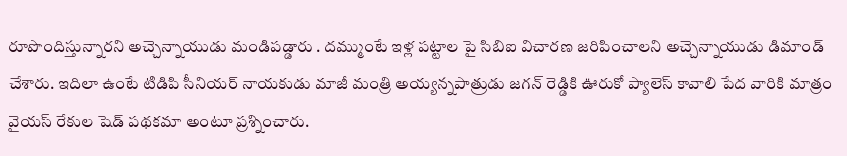రూపొందిస్తున్నారని అచ్చెన్నాయుడు మండిపడ్డారు . దమ్ముంటే ఇళ్ల పట్టాల పై సిబిఐ విచారణ జరిపించాలని అచ్చెన్నాయుడు డిమాండ్ చేశారు. ఇదిలా ఉంటే టిడిపి సీనియర్ నాయకుడు మాజీ మంత్రి అయ్యన్నపాత్రుడు జగన్ రెడ్డికి ఊరుకో ప్యాలెస్ కావాలి పేద వారికి మాత్రం వైయస్ రేకుల షెడ్ పథకమా అంటూ ప్రశ్నించారు.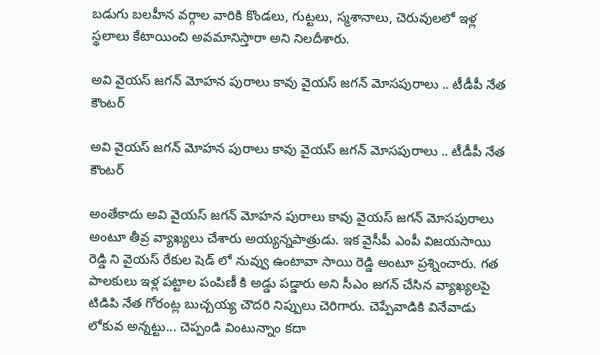బడుగు బలహీన వర్గాల వారికి కొండలు, గుట్టలు, స్మశానాలు, చెరువులలో ఇళ్ల స్థలాలు కేటాయించి అవమానిస్తారా అని నిలదీశారు.

అవి వైయస్ జగన్ మోహన పురాలు కావు వైయస్ జగన్ మోసపురాలు .. టీడీపీ నేత కౌంటర్

అవి వైయస్ జగన్ మోహన పురాలు కావు వైయస్ జగన్ మోసపురాలు .. టీడీపీ నేత కౌంటర్

అంతేకాదు అవి వైయస్ జగన్ మోహన పురాలు కావు వైయస్ జగన్ మోసపురాలు అంటూ తీవ్ర వ్యాఖ్యలు చేశారు అయ్యన్నపాత్రుడు. ఇక వైసీపీ ఎంపీ విజయసాయి రెడ్డి ని వైయస్ రేకుల షెడ్ లో నువ్వు ఉంటావా సాయి రెడ్డి అంటూ ప్రశ్నించారు. గత పాలకులు ఇళ్ల పట్టాల పంపిణీ కి అడ్డు పడ్డారు అని సీఎం జగన్ చేసిన వ్యాఖ్యలపై టిడిపి నేత గోరంట్ల బుచ్చయ్య చౌదరి నిప్పులు చెరిగారు. చెప్పేవాడికి వినేవాడు లోకువ అన్నట్టు... చెప్పండి వింటున్నాం కదా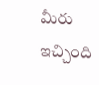మీరు ఇచ్చింది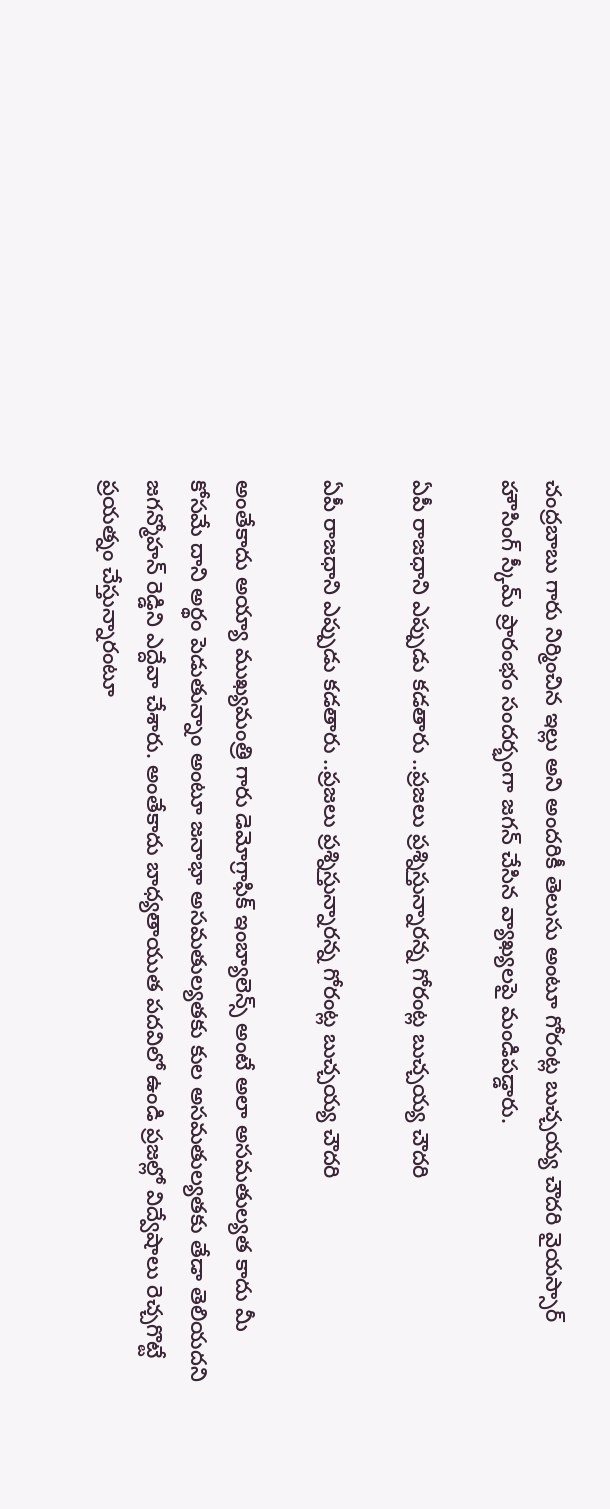చంద్రబాబు గారు నిర్మించిన ఇల్లు అని అందరికీ తెలుసు అంటూ గోరంట్ల బుచ్చయ్య చౌదరి వైయస్సార్ హౌసింగ్ స్కీమ్ ప్రారంభం సందర్భంగా జగన్ చేసిన వ్యాఖ్యలపై మండిపడ్డారు.

ఏపీ రాజధాని ఎప్పుడు కడతారు ..ప్రజలు ప్రశ్నిస్తున్నారన్న గోరంట్ల బుచ్చయ్య చౌదరి

ఏపీ రాజధాని ఎప్పుడు కడతారు ..ప్రజలు ప్రశ్నిస్తున్నారన్న గోరంట్ల బుచ్చయ్య చౌదరి

అంతేకాదు అయ్యా ముఖ్యమంత్రి గారు డెమోగ్రాఫిక్ ఇంబ్యాలెన్స్ అంటే అలా అసమతుల్యత కాదు మీ కోసమే దాని అర్థం పెడుతున్నాం అంటూ జనాభా అసమతుల్యతకు కుల అసమతుల్యతకు తేడా తెలియదని జగన్మోహన్ రెడ్డిని ఎద్దేవా చేశారు. అంతేకాదు బాధ్యతాయుత పదవిలో ఉండి ప్రజల్లో విద్వేషాలు రెచ్చగొట్టే ప్రయత్నం చేస్తున్నారంటూ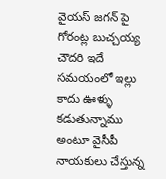వైయస్ జగన్ పై గోరంట్ల బుచ్చయ్య చౌదరి ఇదే సమయంలో ఇల్లు కాదు ఊళ్ళు కడుతున్నాము అంటూ వైసీపీ నాయకులు చేస్తున్న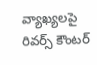వ్యాఖ్యలపై రివర్స్ కౌంటర్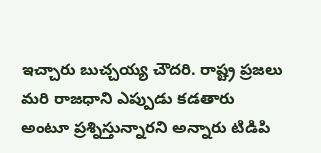ఇచ్చారు బుచ్చయ్య చౌదరి. రాష్ట్ర ప్రజలు మరి రాజధాని ఎప్పుడు కడతారు అంటూ ప్రశ్నిస్తున్నారని అన్నారు టిడిపి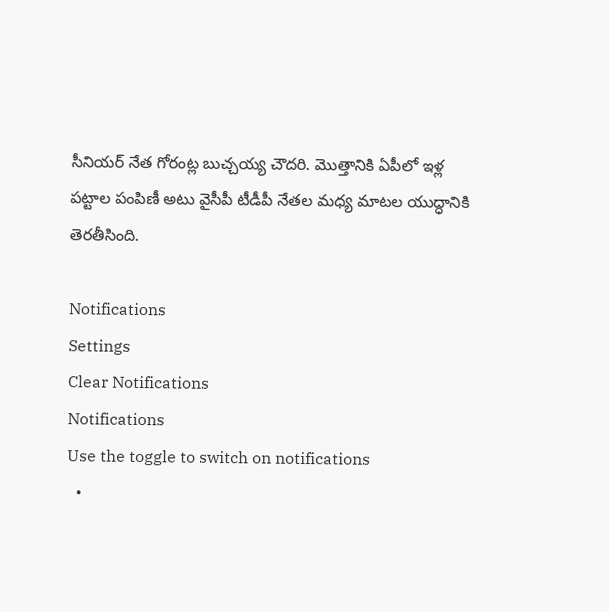సీనియర్ నేత గోరంట్ల బుచ్చయ్య చౌదరి. మొత్తానికి ఏపీలో ఇళ్ల పట్టాల పంపిణీ అటు వైసీపీ టీడీపీ నేతల మధ్య మాటల యుద్ధానికి తెరతీసింది.

Notifications
Settings
Clear Notifications
Notifications
Use the toggle to switch on notifications
  •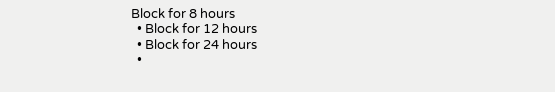Block for 8 hours
  • Block for 12 hours
  • Block for 24 hours
  •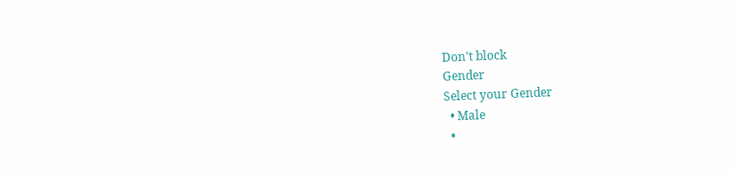Don't block
Gender
Select your Gender
  • Male
  •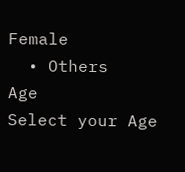Female
  • Others
Age
Select your Age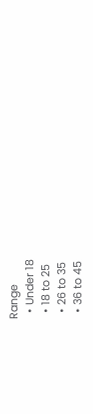Range
  • Under 18
  • 18 to 25
  • 26 to 35
  • 36 to 45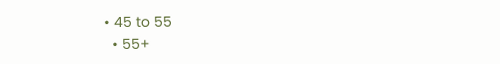• 45 to 55
  • 55+